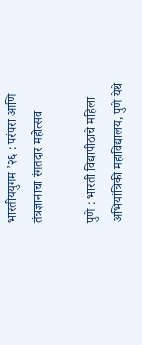भारतीययुगम ’२६ : परंपरा आणि तंत्रज्ञानाचा रंगतदार महोत्सव

पुणे : भारती विद्यापीठाचे महिला अभियांत्रिकी महाविद्यालय, पुणे येथे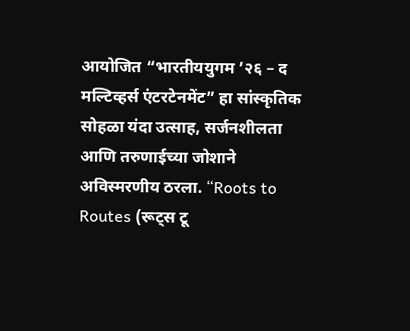आयोजित “भारतीययुगम ’२६ – द मल्टिव्हर्स एंटरटेनमेंट” हा सांस्कृतिक सोहळा यंदा उत्साह, सर्जनशीलता आणि तरुणाईच्या जोशाने अविस्मरणीय ठरला. “Roots to Routes (रूट्स टू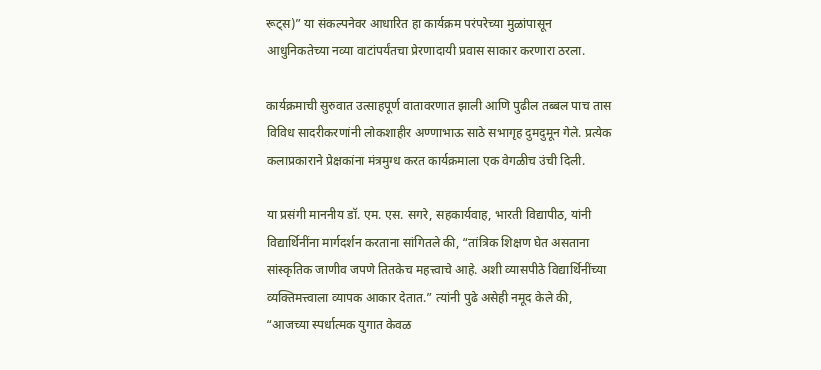रूट्स)” या संकल्पनेवर आधारित हा कार्यक्रम परंपरेच्या मुळांपासून आधुनिकतेच्या नव्या वाटांपर्यंतचा प्रेरणादायी प्रवास साकार करणारा ठरला.

कार्यक्रमाची सुरुवात उत्साहपूर्ण वातावरणात झाली आणि पुढील तब्बल पाच तास विविध सादरीकरणांनी लोकशाहीर अण्णाभाऊ साठे सभागृह दुमदुमून गेले. प्रत्येक कलाप्रकाराने प्रेक्षकांना मंत्रमुग्ध करत कार्यक्रमाला एक वेगळीच उंची दिली.

या प्रसंगी माननीय डॉ. एम. एस. सगरे, सहकार्यवाह, भारती विद्यापीठ, यांनी विद्यार्थिनींना मार्गदर्शन करताना सांगितले की, “तांत्रिक शिक्षण घेत असताना सांस्कृतिक जाणीव जपणे तितकेच महत्त्वाचे आहे. अशी व्यासपीठे विद्यार्थिनींच्या व्यक्तिमत्त्वाला व्यापक आकार देतात.” त्यांनी पुढे असेही नमूद केले की, “आजच्या स्पर्धात्मक युगात केवळ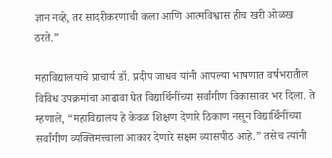ज्ञान नव्हे, तर सादरीकरणाची कला आणि आत्मविश्वास हीच खरी ओळख ठरते.”

महाविद्यालयाचे प्राचार्य डॉ. प्रदीप जाधव यांनी आपल्या भाषणात वर्षभरातील विविध उपक्रमांचा आढावा घेत विद्यार्थिनींच्या सर्वांगीण विकासावर भर दिला. ते म्हणाले, “महाविद्यालय हे केवळ शिक्षण देणारे ठिकाण नसून विद्यार्थिनींच्या सर्वांगीण व्यक्तिमत्त्वाला आकार देणारे सक्षम व्यासपीठ आहे.” तसेच त्यांनी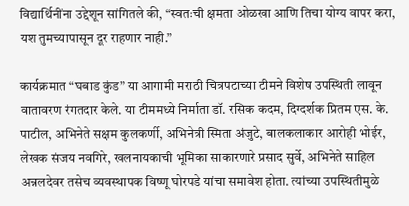विद्यार्थिनींना उद्देशून सांगितले की, “स्वतःची क्षमता ओळखा आणि तिचा योग्य वापर करा, यश तुमच्यापासून दूर राहणार नाही.”

कार्यक्रमात “घबाड कुंड” या आगामी मराठी चित्रपटाच्या टीमने विशेष उपस्थिती लावून वातावरण रंगतदार केले. या टीममध्ये निर्माता डॉ. रसिक कदम, दिग्दर्शक प्रितम एस. के. पाटील, अभिनेते सक्षम कुलकर्णी, अभिनेत्री स्मिता अंजुटे, बालकलाकार आरोही भोईर, लेखक संजय नवगिरे, खलनायकाची भूमिका साकारणारे प्रसाद सुर्वे, अभिनेते साहिल अन्नलदेवर तसेच व्यवस्थापक विष्णू घोरपडे यांचा समावेश होता. त्यांच्या उपस्थितीमुळे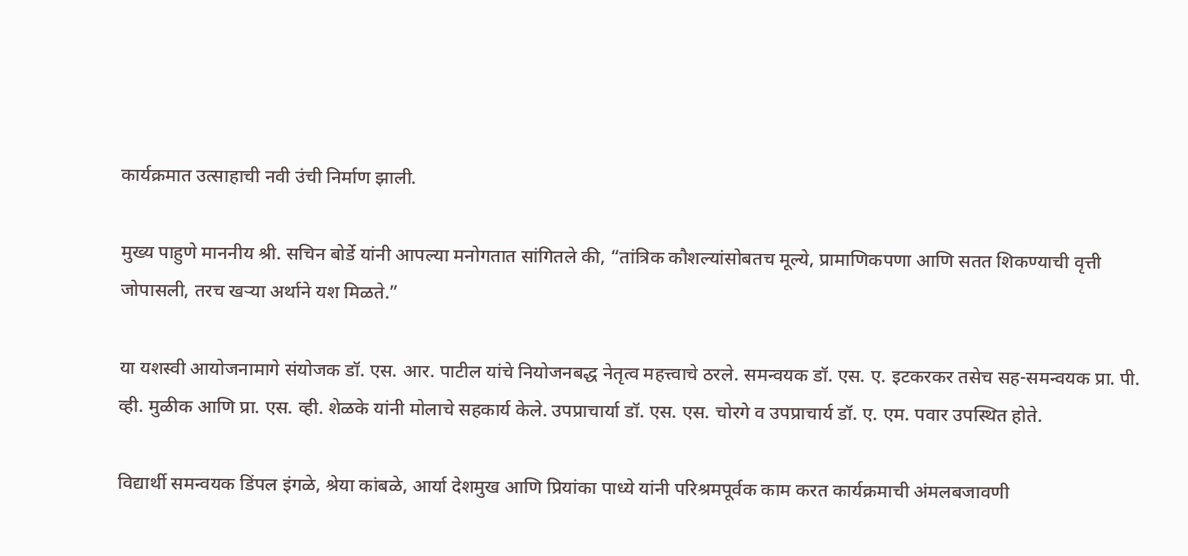कार्यक्रमात उत्साहाची नवी उंची निर्माण झाली.

मुख्य पाहुणे माननीय श्री. सचिन बोर्डे यांनी आपल्या मनोगतात सांगितले की, “तांत्रिक कौशल्यांसोबतच मूल्ये, प्रामाणिकपणा आणि सतत शिकण्याची वृत्ती जोपासली, तरच खऱ्या अर्थाने यश मिळते.”

या यशस्वी आयोजनामागे संयोजक डॉ. एस. आर. पाटील यांचे नियोजनबद्ध नेतृत्व महत्त्वाचे ठरले. समन्वयक डॉ. एस. ए. इटकरकर तसेच सह-समन्वयक प्रा. पी. व्ही. मुळीक आणि प्रा. एस. व्ही. शेळके यांनी मोलाचे सहकार्य केले. उपप्राचार्या डॉ. एस. एस. चोरगे व उपप्राचार्य डॉ. ए. एम. पवार उपस्थित होते.

विद्यार्थी समन्वयक डिंपल इंगळे, श्रेया कांबळे, आर्या देशमुख आणि प्रियांका पाध्ये यांनी परिश्रमपूर्वक काम करत कार्यक्रमाची अंमलबजावणी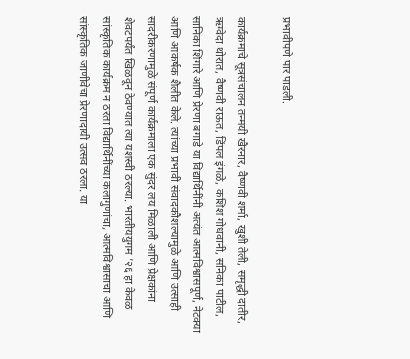प्रभावीपणे पार पाडली.

कार्यक्रमाचे सूत्रसंचालन तन्मयी खैरनार, वैष्णवी शर्मा, खुशी तेली, समृद्धी दातीर, ऋग्वेदा थोरात, वैष्णवी राऊत, डिंपल इंगळे, कशिश गोधवानी, सनिका पाटील, सानिका शिंगारे आणि प्रेरणा बगाडे या विद्यार्थिनींनी अत्यंत आत्मविश्वासपूर्ण, नेटक्या आणि आकर्षक शैलीत केले. त्यांच्या प्रभावी संवादकौशल्यामुळे आणि उत्साही सादरीकरणामुळे संपूर्ण कार्यक्रमाला एक सुंदर लय मिळाली आणि प्रेक्षकांना शेवटपर्यंत खिळवून ठेवण्यात त्या यशस्वी ठरल्या. भारतीययुगम ’२६ हा केवळ सांस्कृतिक कार्यक्रम न ठरता विद्यार्थिनींच्या कलागुणांचा, आत्मविश्वासाचा आणि सांस्कृतिक जाणीवेचा प्रेरणादायी उत्सव ठरला. या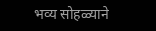भव्य सोहळ्याने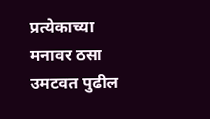प्रत्येकाच्या मनावर ठसा उमटवत पुढील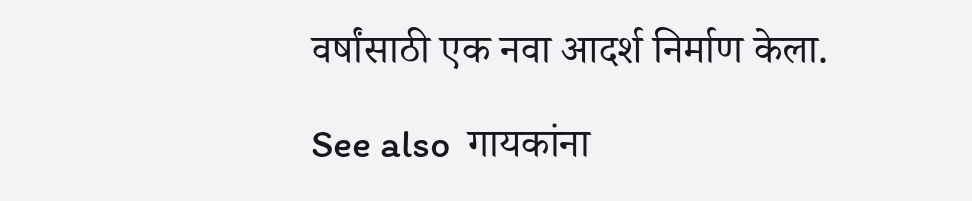वर्षांसाठी एक नवा आदर्श निर्माण केला.

See also  गायकांना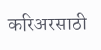करिअरसाठी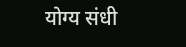योग्य संधी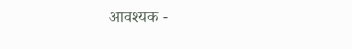आवश्यक -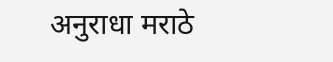अनुराधा मराठे